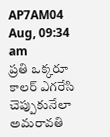AP7AM04 Aug, 09:34 am
ప్రతి ఒక్కరూ కాలర్ ఎగరేసి చెప్పుకునేలా అమరావతి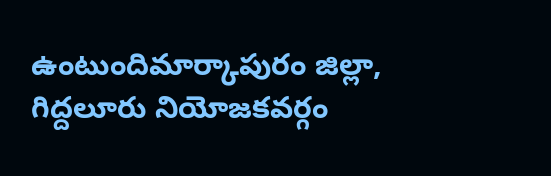ఉంటుందిమార్కాపురం జిల్లా, గిద్దలూరు నియోజకవర్గం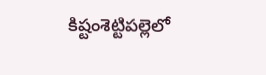కిష్టంశెట్టిపల్లెలో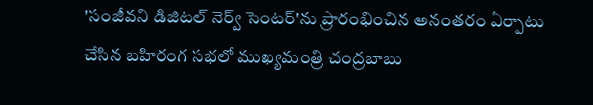'సంజీవని డిజిటల్ నెర్వ్ సెంటర్'ను ప్రారంభించిన అనంతరం ఏర్పాటు చేసిన బహిరంగ సభలో ముఖ్యమంత్రి చంద్రబాబు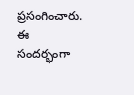ప్రసంగించారు. ఈ సందర్భంగా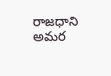రాజధాని అమర